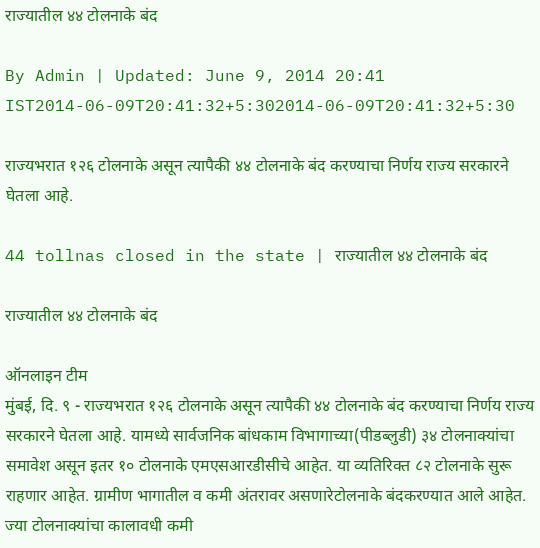राज्यातील ४४ टोलनाके बंद

By Admin | Updated: June 9, 2014 20:41 IST2014-06-09T20:41:32+5:302014-06-09T20:41:32+5:30

राज्यभरात १२६ टोलनाके असून त्यापैकी ४४ टोलनाके बंद करण्याचा निर्णय राज्य सरकारने घेतला आहे.

44 tollnas closed in the state | राज्यातील ४४ टोलनाके बंद

राज्यातील ४४ टोलनाके बंद

ऑनलाइन टीम
मुंबई, दि. ९ - राज्यभरात १२६ टोलनाके असून त्यापैकी ४४ टोलनाके बंद करण्याचा निर्णय राज्य सरकारने घेतला आहे. यामध्ये सार्वजनिक बांधकाम विभागाच्या(पीडब्लुडी) ३४ टोलनाक्यांचा समावेश असून इतर १० टोलनाके एमएसआरडीसीचे आहेत. या व्यतिरिक्त ८२ टोलनाके सुरू राहणार आहेत. ग्रामीण भागातील व कमी अंतरावर असणारेटोलनाके बंदकरण्यात आले आहेत. ज्या टोलनाक्यांचा कालावधी कमी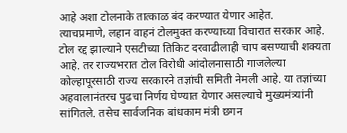आहे अशा टोलनाके तात्काळ बंद करण्यात येणार आहेत.
त्याचप्रमाणे, लहान वाहनं टोलमुक्त करण्याच्या विचारात सरकार आहे. टोल रद्द झाल्याने एसटीच्या तिकिट दरवाढीलाही चाप बसण्याची शक्यता आहे. तर राज्यभरात टोल विरोधी आंदोलनासाठी गाजलेल्या कोल्हापूरसाठी राज्य सरकारने तज्ञांची समिती नेमली आहे. या तज्ञांच्या अहवालानंतरच पुढचा निर्णय घेण्यात येणार असल्याचे मुख्यमंत्र्यांनी सांगितले. तसेच सार्वजनिक बांधकाम मंत्री छगन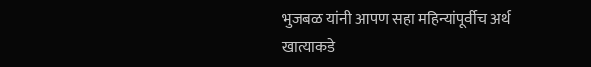भुजबळ यांनी आपण सहा महिन्यांपूर्वीच अर्थ खात्याकडे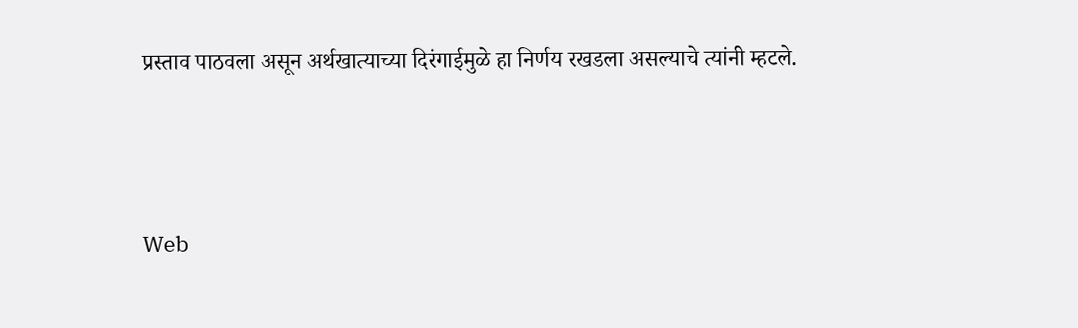प्रस्ताव पाठवला असून अर्थखात्याच्या दिरंगाईमुळे हा निर्णय रखडला असल्याचे त्यांनी म्हटले.



Web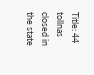Title: 44 tollnas closed in the state